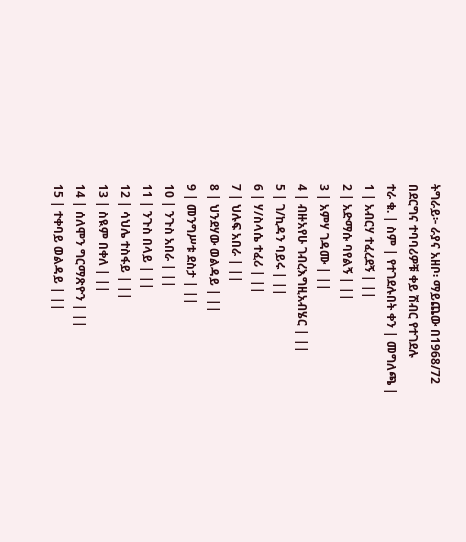ትግራይ፦ ራያና አዘቦ፡ ማይጨው በ1968/72
በደርግና ተባባሪዎቹ ቀይ ሽብር የተገደሉ
ተራ ቁ. | ስም | የተገደሉበት ቀን | መግለጫ |
1 | አብርሃ ተፈረደኝ | ||
2 | አድማሱ ባየልኝ | ||
3 | አምሃ ገዳሙ | ||
4 | ብዙአየሁ ገብረእግዚአብሄር | ||
5 | ገ/ኪዳን ባይሩ | ||
6 | ሃ/ስላሴ ተፈሪ | ||
7 | ህሉፍ አበራ | ||
8 | ህንደሃው ወልዳይ | ||
9 | መንግሥቱ ደስታ | ||
10 | ንጉስ አበራ | ||
11 | ንጉስ በላይ | ||
12 | ሳህሌ ተስፋይ | ||
13 | ስዪም በቀለ | ||
14 | ሰለሞን ግርማጽዮን | ||
15 | ተቀባይ ወልዳይ | ||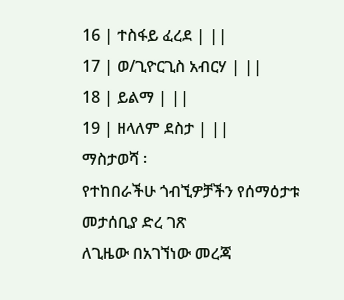16 | ተስፋይ ፈረደ | ||
17 | ወ/ጊዮርጊስ አብርሃ | ||
18 | ይልማ | ||
19 | ዘላለም ደስታ | ||
ማስታወሻ ፡
የተከበራችሁ ጎብኚዎቻችን የሰማዕታቱ መታሰቢያ ድረ ገጽ
ለጊዜው በአገኘነው መረጃ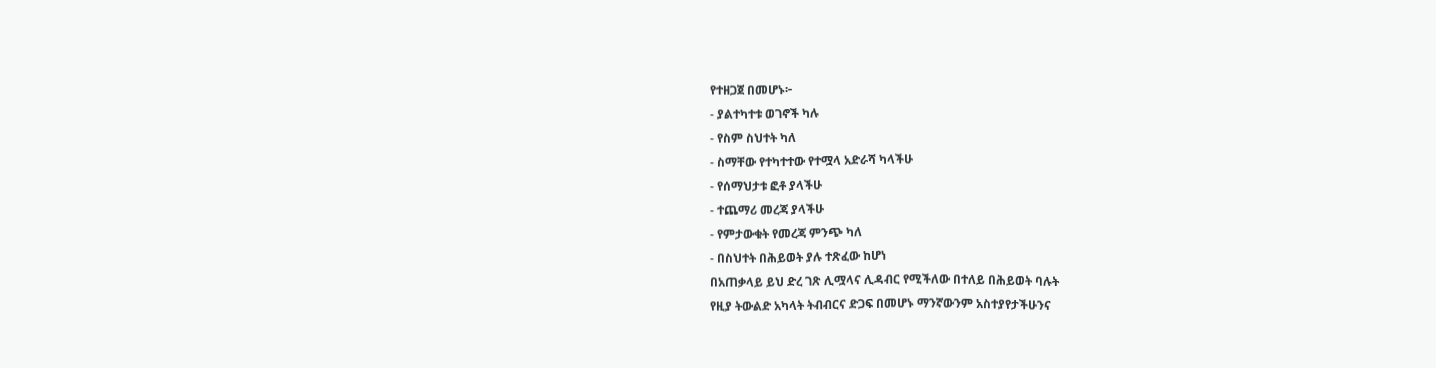የተዘጋጀ በመሆኑ፦
- ያልተካተቱ ወገኖች ካሉ
- የስም ስህተት ካለ
- ስማቸው የተካተተው የተሟላ አድራሻ ካላችሁ
- የሰማህታቱ ፎቶ ያላችሁ
- ተጨማሪ መረጃ ያላችሁ
- የምታውቁት የመረጃ ምንጭ ካለ
- በስህተት በሕይወት ያሉ ተጽፈው ከሆነ
በአጠቃላይ ይህ ድረ ገጽ ሊሟላና ሊዳብር የሚችለው በተለይ በሕይወት ባሉት
የዚያ ትውልድ አካላት ትብብርና ድጋፍ በመሆኑ ማንኛውንም አስተያየታችሁንና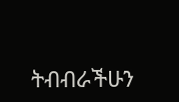ትብብራችሁን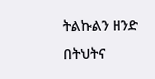ትልኩልን ዘንድ በትህትና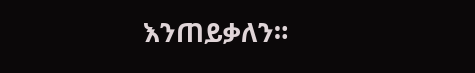እንጠይቃለን።